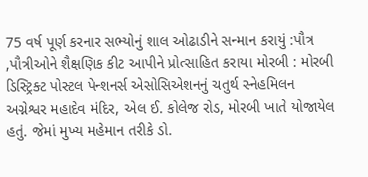75 વર્ષ પૂર્ણ કરનાર સભ્યોનું શાલ ઓઢાડીને સન્માન કરાયું :પૌત્ર ,પૌત્રીઓને શૈક્ષણિક કીટ આપીને પ્રોત્સાહિત કરાયા મોરબી : મોરબી ડિસ્ટ્રિક્ટ પોસ્ટલ પેન્શનર્સ એસોસિએશનનું ચતુર્થ સ્નેહમિલન અગ્નેશ્વર મહાદેવ મંદિર, એલ ઈ. કોલેજ રોડ, મોરબી ખાતે યોજાયેલ હતું. જેમાં મુખ્ય મહેમાન તરીકે ડો.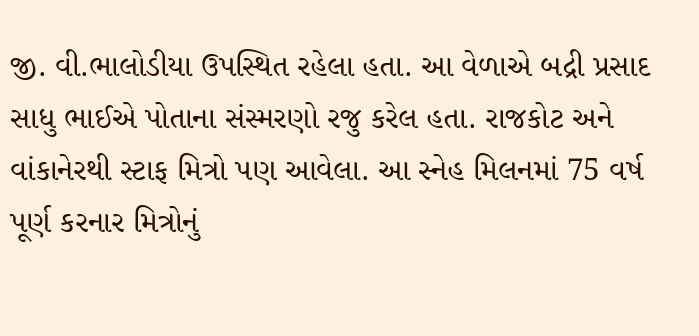જી. વી.ભાલોડીયા ઉપસ્થિત રહેલા હતા. આ વેળાએ બદ્રી પ્રસાદ સાધુ ભાઈએ પોતાના સંસ્મરણો રજુ કરેલ હતા. રાજકોટ અને વાંકાનેરથી સ્ટાફ મિત્રો પણ આવેલા. આ સ્નેહ મિલનમાં 75 વર્ષ પૂર્ણ કરનાર મિત્રોનું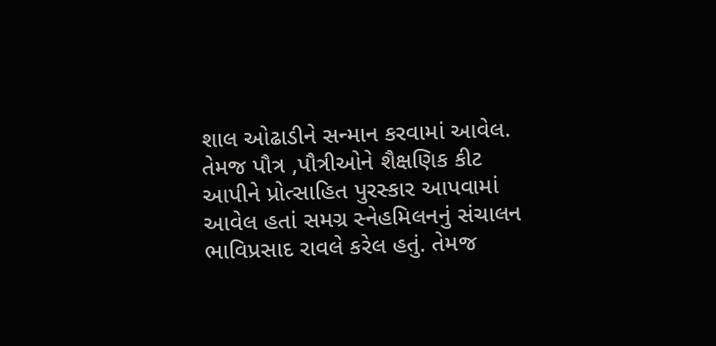શાલ ઓઢાડીને સન્માન કરવામાં આવેલ. તેમજ પૌત્ર ,પૌત્રીઓને શૈક્ષણિક કીટ આપીને પ્રોત્સાહિત પુરસ્કાર આપવામાં આવેલ હતાં સમગ્ર સ્નેહમિલનનું સંચાલન ભાવિપ્રસાદ રાવલે કરેલ હતું. તેમજ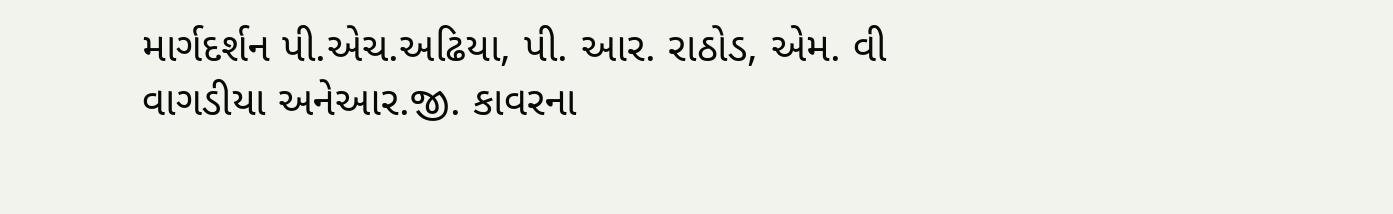માર્ગદર્શન પી.એચ.અઢિયા, પી. આર. રાઠોડ, એમ. વી વાગડીયા અનેઆર.જી. કાવરના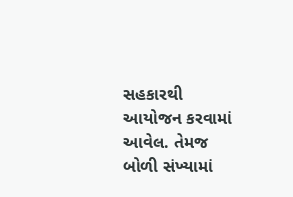સહકારથી આયોજન કરવામાં આવેલ. તેમજ બોળી સંખ્યામાં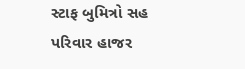સ્ટાફ બુમિત્રો સહ પરિવાર હાજર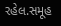રહેલ.સમૂહ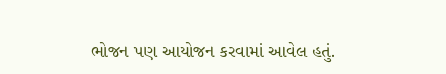ભોજન પણ આયોજન કરવામાં આવેલ હતું.